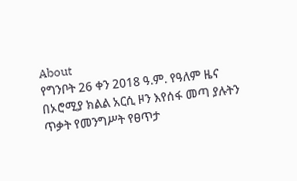About
የግንቦት 26 ቀን 2018 ዓ.ም. የዓለም ዜና
በኦሮሚያ ክልል አርሲ ዞን እየሰፋ መጣ ያሉትን ጥቃት የመንግሥት የፀጥታ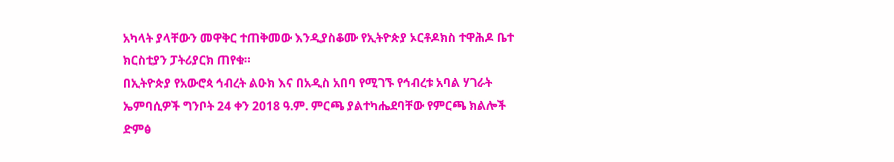አካላት ያላቸውን መዋቅር ተጠቅመው እንዲያስቆሙ የኢትዮጵያ ኦርቶዶክስ ተዋሕዶ ቤተ ክርስቲያን ፓትሪያርክ ጠየቁ።
በኢትዮጵያ የአውሮጳ ኅብረት ልዑክ እና በአዲስ አበባ የሚገኙ የኅብረቱ አባል ሃገራት ኤምባሲዎች ግንቦት 24 ቀን 2018 ዓ.ም. ምርጫ ያልተካሔደባቸው የምርጫ ክልሎች ድምፅ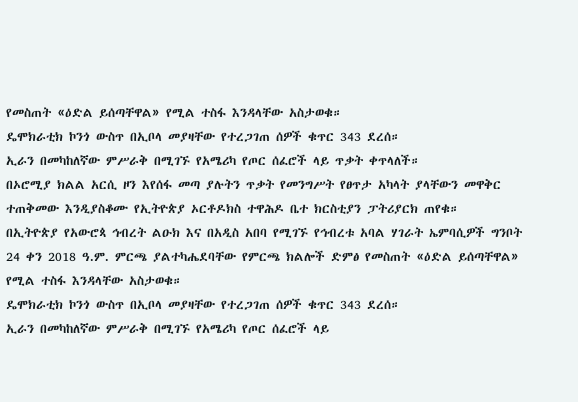የመስጠት «ዕድል ይሰጣቸዋል» የሚል ተስፋ እንዳላቸው አስታወቁ።
ዴሞክራቲክ ኮንጎ ውስጥ በኢቦላ መያዛቸው የተረጋገጠ ሰዎች ቁጥር 343 ደረሰ።
ኢራን በመካከለኛው ምሥራቅ በሚገኙ የአሜሪካ የጦር ሰፈሮች ላይ ጥቃት ቀጥላለች።
በኦሮሚያ ክልል አርሲ ዞን እየሰፋ መጣ ያሉትን ጥቃት የመንግሥት የፀጥታ አካላት ያላቸውን መዋቅር ተጠቅመው እንዲያስቆሙ የኢትዮጵያ ኦርቶዶክስ ተዋሕዶ ቤተ ክርስቲያን ፓትሪያርክ ጠየቁ።
በኢትዮጵያ የአውሮጳ ኅብረት ልዑክ እና በአዲስ አበባ የሚገኙ የኅብረቱ አባል ሃገራት ኤምባሲዎች ግንቦት 24 ቀን 2018 ዓ.ም. ምርጫ ያልተካሔደባቸው የምርጫ ክልሎች ድምፅ የመስጠት «ዕድል ይሰጣቸዋል» የሚል ተስፋ እንዳላቸው አስታወቁ።
ዴሞክራቲክ ኮንጎ ውስጥ በኢቦላ መያዛቸው የተረጋገጠ ሰዎች ቁጥር 343 ደረሰ።
ኢራን በመካከለኛው ምሥራቅ በሚገኙ የአሜሪካ የጦር ሰፈሮች ላይ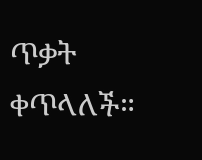ጥቃት ቀጥላለች።